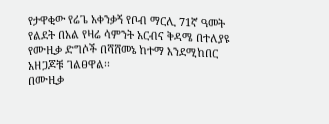የታዋቂው የሬጌ አቀንቃኝ የቦብ ማርሊ 71ኛ ዓመት የልደት በአል የዛሬ ሳምንት አርብና ቅዳሜ በተለያዩ የሙዚቃ ድግሶች በሻሸመኔ ከተማ እንደሚከበር አዘጋጆቹ ገልፀዋል፡፡
በሙዚቃ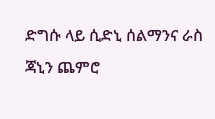ድግሱ ላይ ሲድኒ ሰልማንና ራስ ጃኒን ጨምሮ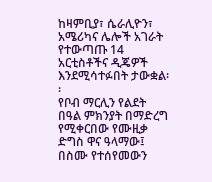ከዛምቢያ፣ ሴራሊዮን፣ አሜሪካና ሌሎች አገራት የተውጣጡ 14 አርቲስቶችና ዲጄዎች እንደሚሳተፉበት ታውቋል፡፡
የቦብ ማርሊን የልደት በዓል ምክንያት በማድረግ የሚቀርበው የሙዚቃ ድግስ ዋና ዓላማው፤ በስሙ የተሰየመውን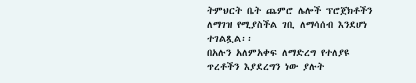ትምህርት ቤት ጨምሮ ሌሎች ፕሮጀክቶችን ለማገዝ የሚያስችል ገቢ ለማሳሰብ እንደሆነ ተገልጿል፡፡
በአሉን አለምአቀፍ ለማድረግ የተለያዩ ጥረቶችን እያደረግን ነው ያሉት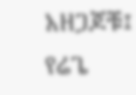አዘጋጆቹ፤ የሬጌ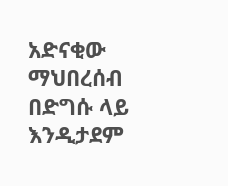አድናቂው ማህበረሰብ በድግሱ ላይ እንዲታደም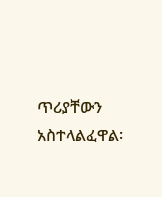ጥሪያቸውን አስተላልፈዋል፡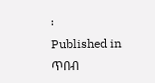፡
Published in
ጥበብ